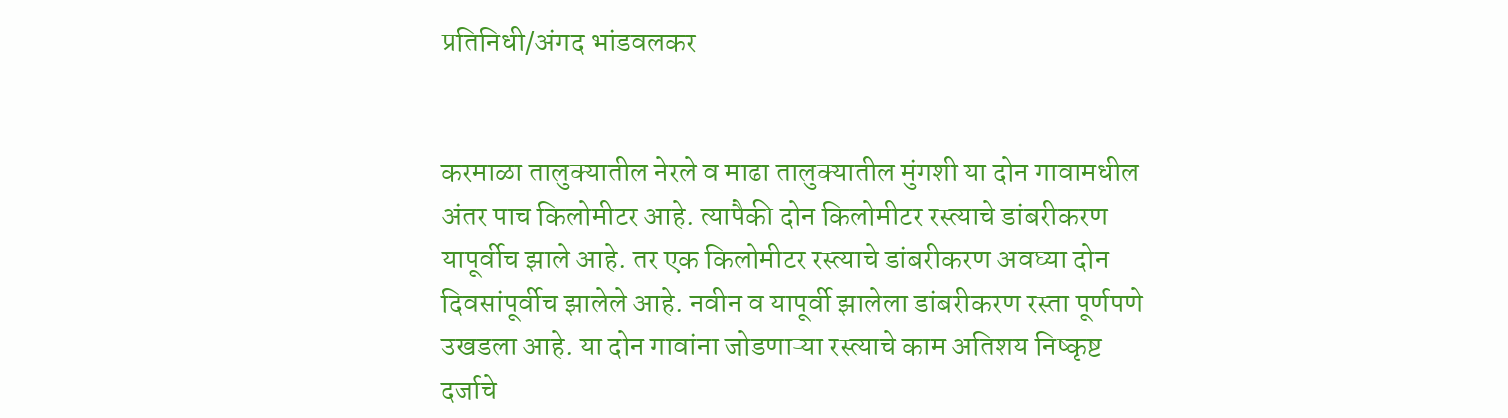प्रतिनिधी/अंगद भांडवलकर


करमाळा तालुक्यातील नेरले व माढा तालुक्यातील मुंगशी या दोन गावामधील अंतर पाच किलोमीटर आहे. त्यापैकी दोन किलोमीटर रस्त्याचे डांबरीकरण यापूर्वीच झाले आहे. तर एक किलोमीटर रस्त्याचे डांबरीकरण अवघ्या दोन दिवसांपूर्वीच झालेले आहे. नवीन व यापूर्वी झालेला डांबरीकरण रस्ता पूर्णपणे उखडला आहे. या दोन गावांना जोडणाऱ्या रस्त्याचे काम अतिशय निष्कृष्ट दर्जाचे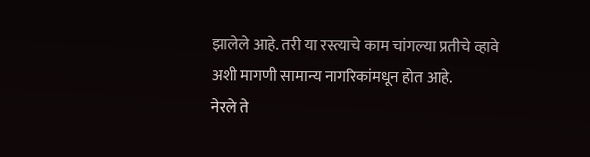झालेले आहे. तरी या रस्त्याचे काम चांगल्या प्रतीचे व्हावे अशी मागणी सामान्य नागरिकांमधून होत आहे.
नेरले ते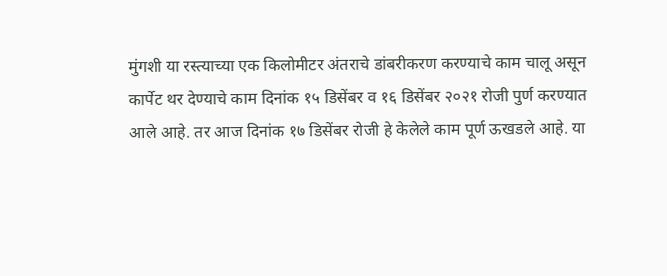मुंगशी या रस्त्याच्या एक किलोमीटर अंतराचे डांबरीकरण करण्याचे काम चालू असून कार्पेट थर देण्याचे काम दिनांक १५ डिसेंबर व १६ डिसेंबर २०२१ रोजी पुर्ण करण्यात आले आहे. तर आज दिनांक १७ डिसेंबर रोजी हे केलेले काम पूर्ण ऊखडले आहे. या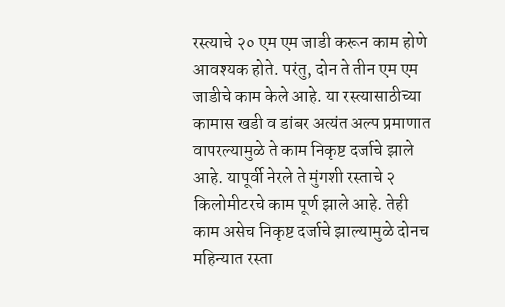रस्त्याचे २० एम एम जाडी करून काम होणे आवश्यक होते. परंतु, दोन ते तीन एम एम जाडीचे काम केले आहे. या रस्त्यासाठीच्या कामास खडी व डांबर अत्यंत अल्प प्रमाणात वापरल्यामुळे ते काम निकृष्ट दर्जाचे झाले आहे. यापूर्वी नेरले ते मुंगशी रस्ताचे २ किलोमीटरचे काम पूर्ण झाले आहे. तेही काम असेच निकृष्ट दर्जाचे झाल्यामुळे दोनच महिन्यात रस्ता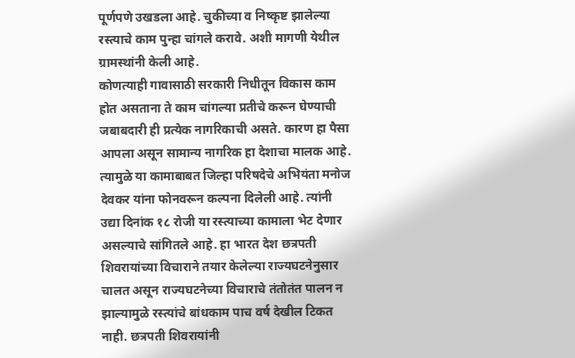पूर्णपणे उखडला आहे. चुकीच्या व निष्कृष्ट झालेल्या रस्त्याचे काम पुन्हा चांगले करावे. अशी मागणी येथील ग्रामस्थांनी केली आहे.
कोणत्याही गावासाठी सरकारी निधीतून विकास काम होत असताना ते काम चांगल्या प्रतीचे करून घेण्याची जबाबदारी ही प्रत्येक नागरिकाची असते. कारण हा पैसा आपला असून सामान्य नागरिक हा देशाचा मालक आहे. त्यामुळे या कामाबाबत जिल्हा परिषदेचे अभियंता मनोज देवकर यांना फोनवरून कल्पना दिलेली आहे. त्यांनी उद्या दिनांक १८ रोजी या रस्त्याच्या कामाला भेट देणार असल्याचे सांगितले आहे. हा भारत देश छत्रपती शिवरायांच्या विचाराने तयार केलेल्या राज्यघटनेनुसार चालत असून राज्यघटनेच्या विचाराचे तंतोतंत पालन न झाल्यामुळे रस्त्यांचे बांधकाम पाच वर्ष देखील टिकत नाही. छत्रपती शिवरायांनी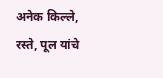अनेक किल्ले, रस्ते, पूल यांचे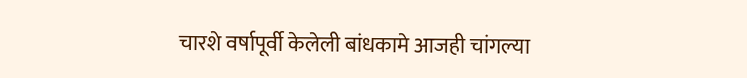चारशे वर्षापूर्वी केलेली बांधकामे आजही चांगल्या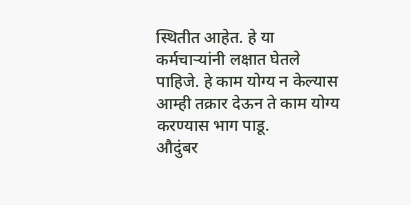स्थितीत आहेत. हे या कर्मचाऱ्यांनी लक्षात घेतले पाहिजे. हे काम योग्य न केल्यास आम्ही तक्रार देऊन ते काम योग्य करण्यास भाग पाडू.
औदुंबर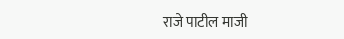राजे पाटील माजी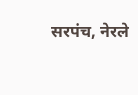सरपंच, नेरले